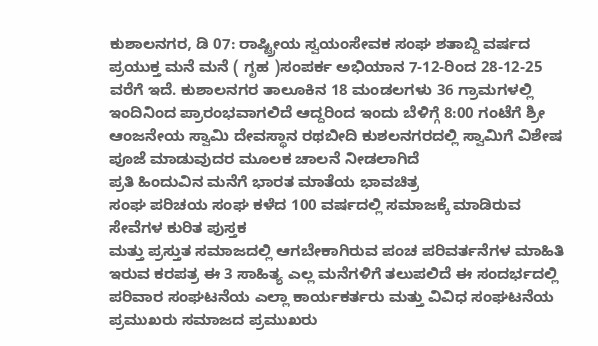ಕುಶಾಲನಗರ, ಡಿ 07: ರಾಷ್ಟ್ರೀಯ ಸ್ವಯಂಸೇವಕ ಸಂಘ ಶತಾಬ್ದಿ ವರ್ಷದ ಪ್ರಯುಕ್ತ ಮನೆ ಮನೆ ( ಗೃಹ )ಸಂಪರ್ಕ ಅಭಿಯಾನ 7-12-ರಿಂದ 28-12-25 ವರೆಗೆ ಇದೆ. ಕುಶಾಲನಗರ ತಾಲೂಕಿನ 18 ಮಂಡಲಗಳು 36 ಗ್ರಾಮಗಳಲ್ಲಿ ಇಂದಿನಿಂದ ಪ್ರಾರಂಭವಾಗಲಿದೆ ಆದ್ದರಿಂದ ಇಂದು ಬೆಳಿಗ್ಗೆ 8:00 ಗಂಟೆಗೆ ಶ್ರೀ ಆಂಜನೇಯ ಸ್ವಾಮಿ ದೇವಸ್ಥಾನ ರಥಬೀದಿ ಕುಶಲನಗರದಲ್ಲಿ ಸ್ವಾಮಿಗೆ ವಿಶೇಷ ಪೂಜೆ ಮಾಡುವುದರ ಮೂಲಕ ಚಾಲನೆ ನೀಡಲಾಗಿದೆ
ಪ್ರತಿ ಹಿಂದುವಿನ ಮನೆಗೆ ಭಾರತ ಮಾತೆಯ ಭಾವಚಿತ್ರ
ಸಂಘ ಪರಿಚಯ ಸಂಘ ಕಳೆದ 100 ವರ್ಷದಲ್ಲಿ ಸಮಾಜಕ್ಕೆ ಮಾಡಿರುವ ಸೇವೆಗಳ ಕುರಿತ ಪುಸ್ತಕ
ಮತ್ತು ಪ್ರಸ್ತುತ ಸಮಾಜದಲ್ಲಿ ಆಗಬೇಕಾಗಿರುವ ಪಂಚ ಪರಿವರ್ತನೆಗಳ ಮಾಹಿತಿ ಇರುವ ಕರಪತ್ರ ಈ 3 ಸಾಹಿತ್ಯ ಎಲ್ಲ ಮನೆಗಳಿಗೆ ತಲುಪಲಿದೆ ಈ ಸಂದರ್ಭದಲ್ಲಿ ಪರಿವಾರ ಸಂಘಟನೆಯ ಎಲ್ಲಾ ಕಾರ್ಯಕರ್ತರು ಮತ್ತು ವಿವಿಧ ಸಂಘಟನೆಯ ಪ್ರಮುಖರು ಸಮಾಜದ ಪ್ರಮುಖರು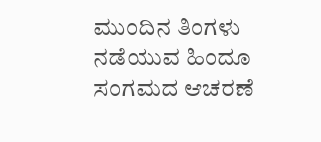ಮುಂದಿನ ತಿಂಗಳು ನಡೆಯುವ ಹಿಂದೂ ಸಂಗಮದ ಆಚರಣೆ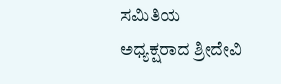ಸಮಿತಿಯ ಅಧ್ಯಕ್ಷರಾದ ಶ್ರೀದೇವಿ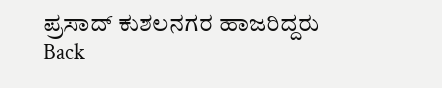ಪ್ರಸಾದ್ ಕುಶಲನಗರ ಹಾಜರಿದ್ದರು
Back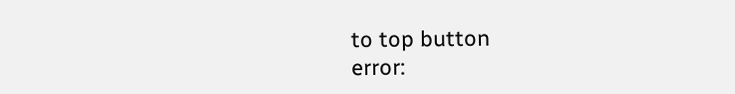to top button
error: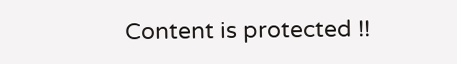Content is protected !!